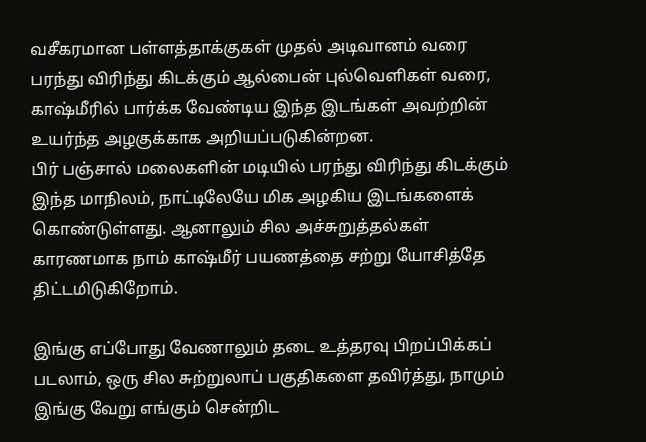வசீகரமான பள்ளத்தாக்குகள் முதல் அடிவானம் வரை பரந்து விரிந்து கிடக்கும் ஆல்பைன் புல்வெளிகள் வரை, காஷ்மீரில் பார்க்க வேண்டிய இந்த இடங்கள் அவற்றின் உயர்ந்த அழகுக்காக அறியப்படுகின்றன.
பிர் பஞ்சால் மலைகளின் மடியில் பரந்து விரிந்து கிடக்கும் இந்த மாநிலம், நாட்டிலேயே மிக அழகிய இடங்களைக் கொண்டுள்ளது. ஆனாலும் சில அச்சுறுத்தல்கள் காரணமாக நாம் காஷ்மீர் பயணத்தை சற்று யோசித்தே திட்டமிடுகிறோம்.

இங்கு எப்போது வேணாலும் தடை உத்தரவு பிறப்பிக்கப் படலாம், ஒரு சில சுற்றுலாப் பகுதிகளை தவிர்த்து, நாமும் இங்கு வேறு எங்கும் சென்றிட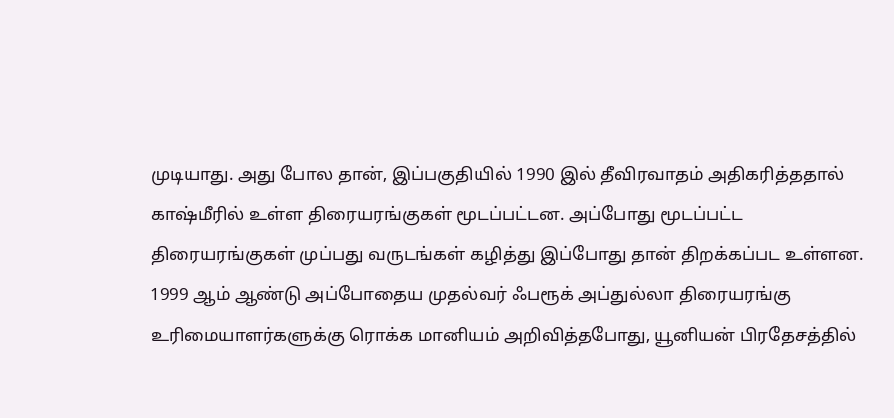முடியாது. அது போல தான், இப்பகுதியில் 1990 இல் தீவிரவாதம் அதிகரித்ததால் காஷ்மீரில் உள்ள திரையரங்குகள் மூடப்பட்டன. அப்போது மூடப்பட்ட திரையரங்குகள் முப்பது வருடங்கள் கழித்து இப்போது தான் திறக்கப்பட உள்ளன.
1999 ஆம் ஆண்டு அப்போதைய முதல்வர் ஃபரூக் அப்துல்லா திரையரங்கு உரிமையாளர்களுக்கு ரொக்க மானியம் அறிவித்தபோது, யூனியன் பிரதேசத்தில்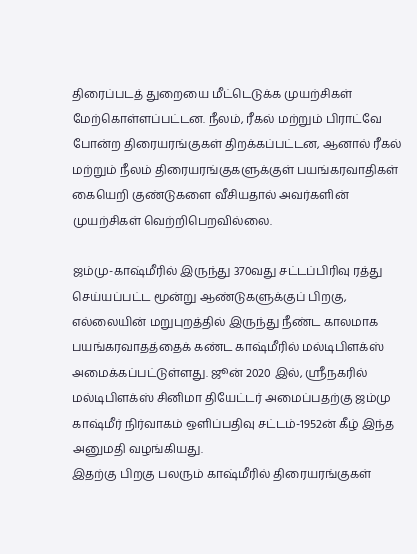திரைப்படத் துறையை மீட்டெடுக்க முயற்சிகள் மேற்கொள்ளப்பட்டன. நீலம், ரீகல் மற்றும் பிராட்வே போன்ற திரையரங்குகள் திறக்கப்பட்டன, ஆனால் ரீகல் மற்றும் நீலம் திரையரங்குகளுக்குள் பயங்கரவாதிகள் கையெறி குண்டுகளை வீசியதால் அவர்களின் முயற்சிகள் வெற்றிபெறவில்லை.

ஜம்மு-காஷ்மீரில் இருந்து 370வது சட்டப்பிரிவு ரத்து செய்யப்பட்ட மூன்று ஆண்டுகளுக்குப் பிறகு, எல்லையின் மறுபுறத்தில் இருந்து நீண்ட காலமாக பயங்கரவாதத்தைக் கண்ட காஷ்மீரில் மல்டிபிளக்ஸ் அமைக்கப்பட்டுள்ளது. ஜூன் 2020 இல், ஸ்ரீநகரில் மல்டிபிளக்ஸ் சினிமா தியேட்டர் அமைப்பதற்கு ஜம்மு காஷ்மீர் நிர்வாகம் ஒளிப்பதிவு சட்டம்-1952ன் கீழ் இந்த அனுமதி வழங்கியது.
இதற்கு பிறகு பலரும் காஷ்மீரில் திரையரங்குகள்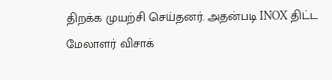திறக்க முயற்சி செய்தனர். அதன்படி INOX திட்ட மேலாளர் விசாக்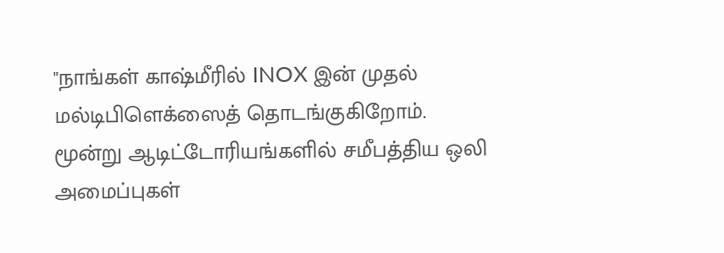"நாங்கள் காஷ்மீரில் INOX இன் முதல் மல்டிபிளெக்ஸைத் தொடங்குகிறோம். மூன்று ஆடிட்டோரியங்களில் சமீபத்திய ஒலி அமைப்புகள்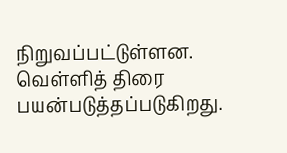நிறுவப்பட்டுள்ளன. வெள்ளித் திரை பயன்படுத்தப்படுகிறது.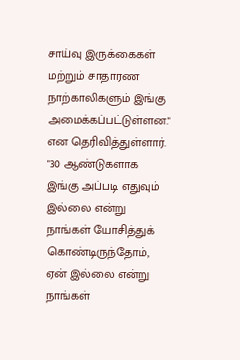சாய்வு இருக்கைகள் மற்றும் சாதாரண நாற்காலிகளும் இங்கு அமைக்கப்பட்டுள்ளன." என தெரிவித்துள்ளார்.
"30 ஆண்டுகளாக இங்கு அப்படி எதுவும் இல்லை என்று நாங்கள் யோசித்துக் கொண்டிருந்தோம், ஏன் இல்லை என்று நாங்கள்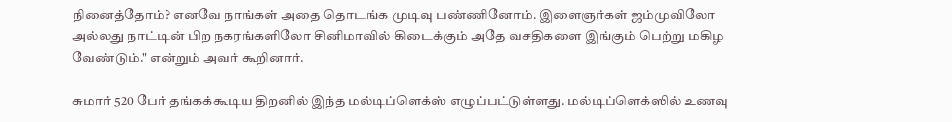நினைத்தோம்? எனவே நாங்கள் அதை தொடங்க முடிவு பண்ணினோம். இளைஞர்கள் ஜம்முவிலோ அல்லது நாட்டின் பிற நகரங்களிலோ சினிமாவில் கிடைக்கும் அதே வசதிகளை இங்கும் பெற்று மகிழ வேண்டும்." என்றும் அவர் கூறினார்.

சுமார் 520 பேர் தங்கக்கூடிய திறனில் இந்த மல்டிப்ளெக்ஸ் எழுப்பட்டுள்ளது. மல்டிப்ளெக்ஸில் உணவு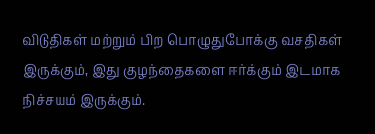விடுதிகள் மற்றும் பிற பொழுதுபோக்கு வசதிகள் இருக்கும், இது குழந்தைகளை ஈர்க்கும் இடமாக நிச்சயம் இருக்கும்.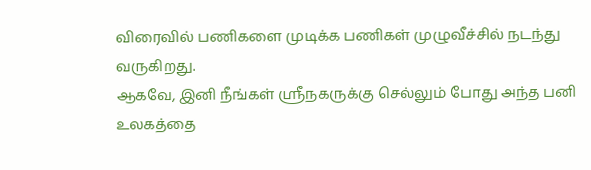விரைவில் பணிகளை முடிக்க பணிகள் முழுவீச்சில் நடந்து வருகிறது.
ஆகவே, இனி நீங்கள் ஸ்ரீநகருக்கு செல்லும் போது அந்த பனி உலகத்தை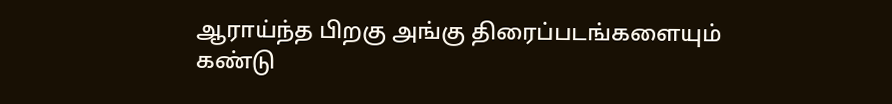ஆராய்ந்த பிறகு அங்கு திரைப்படங்களையும் கண்டு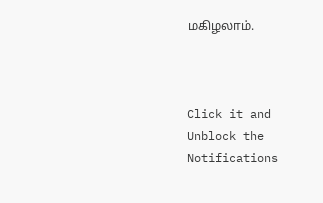மகிழலாம்.



Click it and Unblock the Notifications